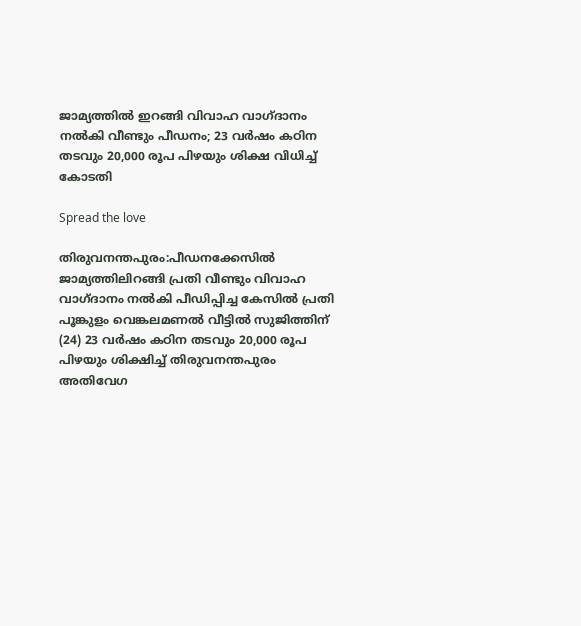ജാമ്യത്തിൽ ഇറങ്ങി വിവാഹ വാഗ്ദാനം നൽകി വീണ്ടും പീ‍ഡനം; 23 വർഷം കഠിന തടവും 20,000 രൂപ പിഴയും ശിക്ഷ വിധിച്ച് കോടതി

Spread the love

തിരുവനന്തപുരം:പീഡനക്കേസിൽ ജാമ്യത്തിലിറങ്ങി പ്രതി വീണ്ടും വിവാഹ വാഗ്ദാനം നൽകി പീഡിപ്പിച്ച കേസിൽ പ്രതി പൂങ്കുളം വെങ്കലമണൽ വീട്ടിൽ സുജിത്തിന് (24) 23 വർഷം കഠിന തടവും 20,000 രൂപ പിഴയും ശിക്ഷിച്ച് തിരുവനന്തപുരം അതിവേഗ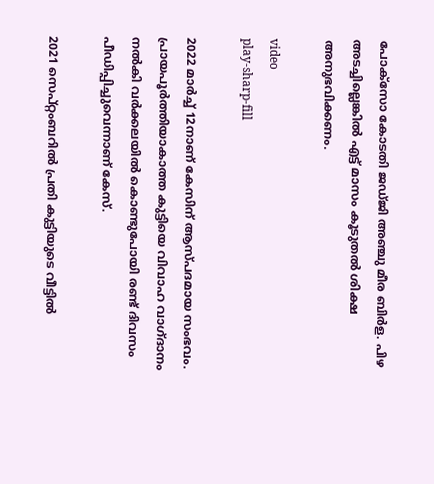പോക്സോ കോടതി ജഡ്ജി അഞ്ചു മീര ബിർള. പിഴ അടച്ചില്ലെങ്കിൽ എട്ട് മാസം കൂടുതൽ ശിക്ഷ അനുഭവിക്കണം.

video
play-sharp-fill

2022 മാർച്ച് 12നാണ് കേസിന് ആസ്പദമായ സംഭവം. പ്രായപൂർത്തിയാകാത്ത കുട്ടിയെ വിവാഹ വാഗ്ദാനം നൽകി വർക്കലയിൽ കൊണ്ടുപോയി രണ്ട് ദിവസം പീഡിപ്പിച്ചുവെന്നാണ് കേസ്.

2021 സെപ്റ്റംബറിൽ പ്രതി കുട്ടിയുടെ വീട്ടിൽ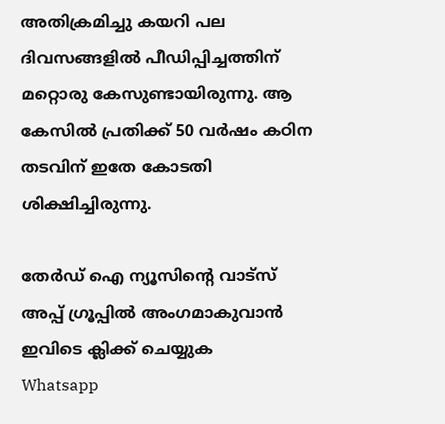അതിക്രമിച്ചു കയറി പല ദിവസങ്ങളിൽ പീഡിപ്പിച്ചത്തിന് മറ്റൊരു കേസുണ്ടായിരുന്നു. ആ കേസിൽ പ്രതിക്ക് 50 വർഷം കഠിന തടവിന് ഇതേ കോടതി ശിക്ഷിച്ചിരുന്നു.

തേർഡ് ഐ ന്യൂസിന്റെ വാട്സ് അപ്പ് ഗ്രൂപ്പിൽ അംഗമാകുവാൻ ഇവിടെ ക്ലിക്ക് ചെയ്യുക
Whatsapp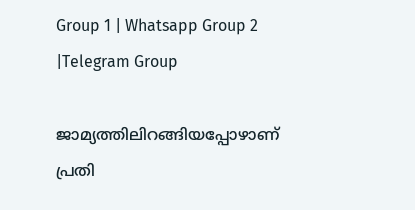Group 1 | Whatsapp Group 2 |Telegram Group

ജാമ്യത്തിലിറങ്ങിയപ്പോഴാണ് പ്രതി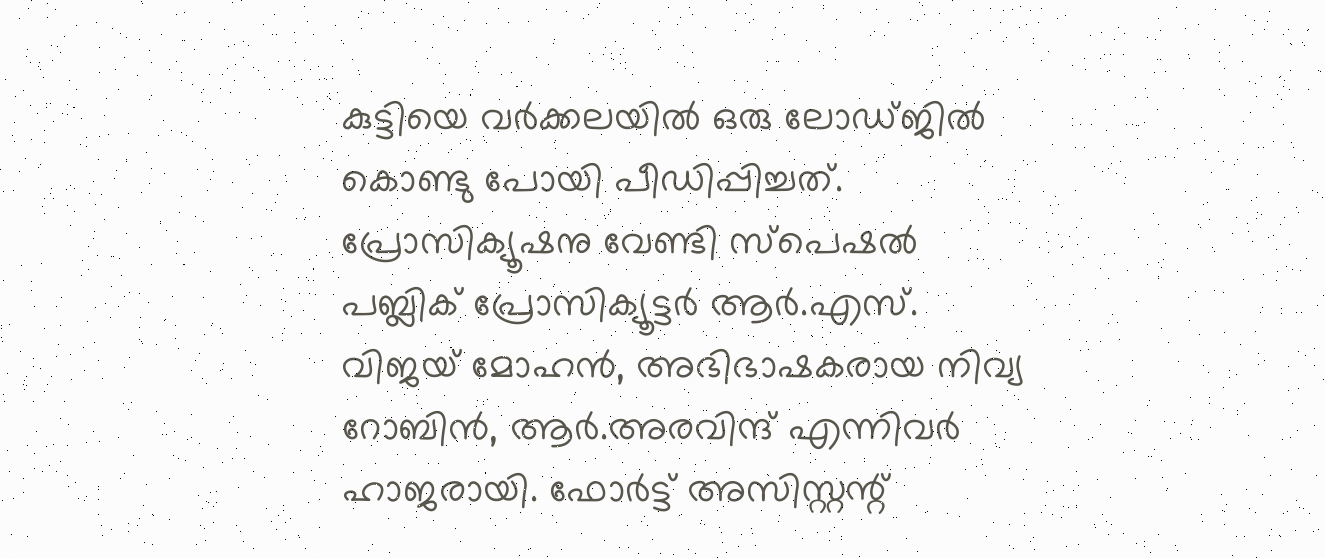കുട്ടിയെ വർക്കലയിൽ ഒരു ലോഡ്ജിൽ കൊണ്ടു പോയി പീഡിപ്പിച്ചത്. പ്രോസിക്യൂഷനു വേണ്ടി സ്പെഷൽ പബ്ലിക് പ്രോസിക്യൂട്ടർ ആർ.എസ്. വിജയ് മോഹന്‍, അഭിഭാഷകരായ നിവ്യ റോബിൻ, ആർ.അരവിന്ദ് എന്നിവർ ഹാജരായി. ഫോർട്ട് അസിസ്റ്റന്റ്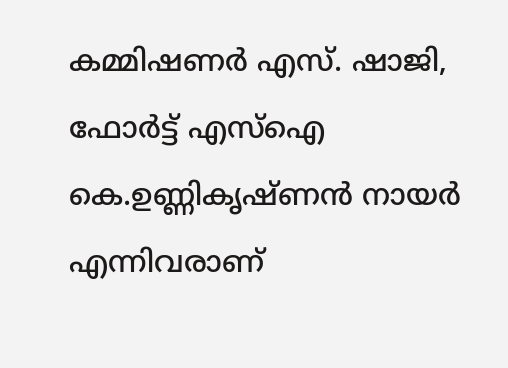കമ്മിഷണർ എസ്. ഷാജി, ഫോർട്ട് എസ്ഐ കെ.ഉണ്ണികൃഷ്ണൻ നായർ എന്നിവരാണ്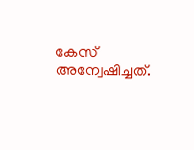കേസ് അന്വേഷിച്ചത്.